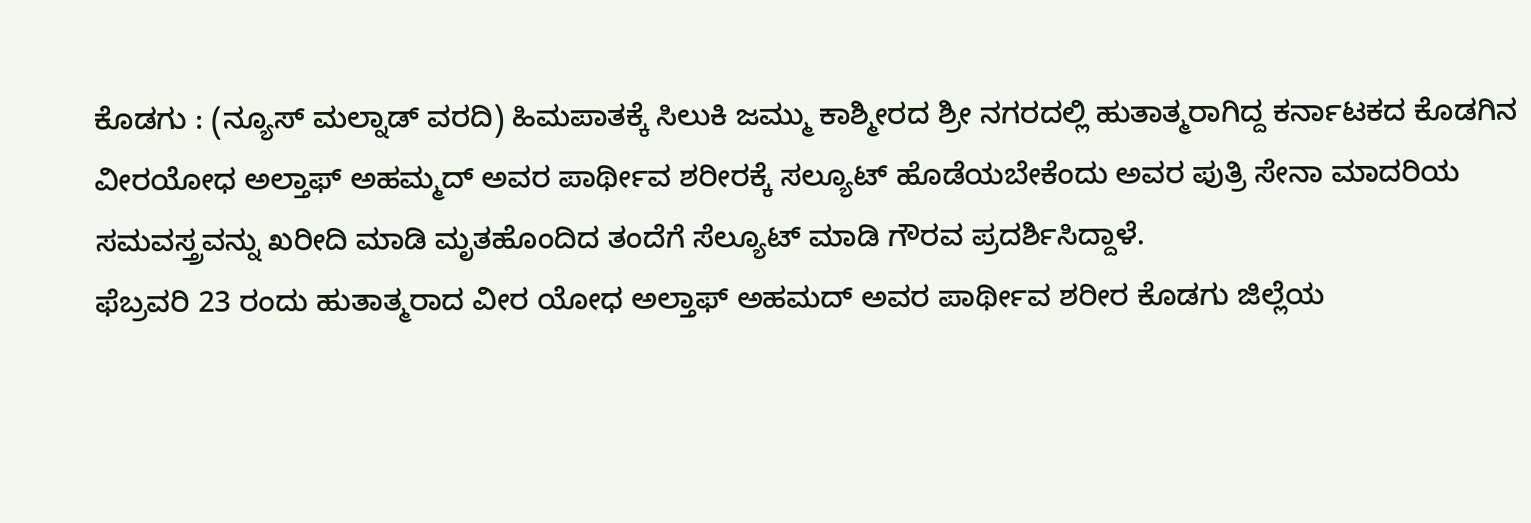ಕೊಡಗು : (ನ್ಯೂಸ್ ಮಲ್ನಾಡ್ ವರದಿ) ಹಿಮಪಾತಕ್ಕೆ ಸಿಲುಕಿ ಜಮ್ಮು ಕಾಶ್ಮೀರದ ಶ್ರೀ ನಗರದಲ್ಲಿ ಹುತಾತ್ಮರಾಗಿದ್ದ ಕರ್ನಾಟಕದ ಕೊಡಗಿನ ವೀರಯೋಧ ಅಲ್ತಾಫ್ ಅಹಮ್ಮದ್ ಅವರ ಪಾರ್ಥೀವ ಶರೀರಕ್ಕೆ ಸಲ್ಯೂಟ್ ಹೊಡೆಯಬೇಕೆಂದು ಅವರ ಪುತ್ರಿ ಸೇನಾ ಮಾದರಿಯ ಸಮವಸ್ತ್ರವನ್ನು ಖರೀದಿ ಮಾಡಿ ಮೃತಹೊಂದಿದ ತಂದೆಗೆ ಸೆಲ್ಯೂಟ್ ಮಾಡಿ ಗೌರವ ಪ್ರದರ್ಶಿಸಿದ್ದಾಳೆ.
ಫೆಬ್ರವರಿ 23 ರಂದು ಹುತಾತ್ಮರಾದ ವೀರ ಯೋಧ ಅಲ್ತಾಫ್ ಅಹಮದ್ ಅವರ ಪಾರ್ಥೀವ ಶರೀರ ಕೊಡಗು ಜಿಲ್ಲೆಯ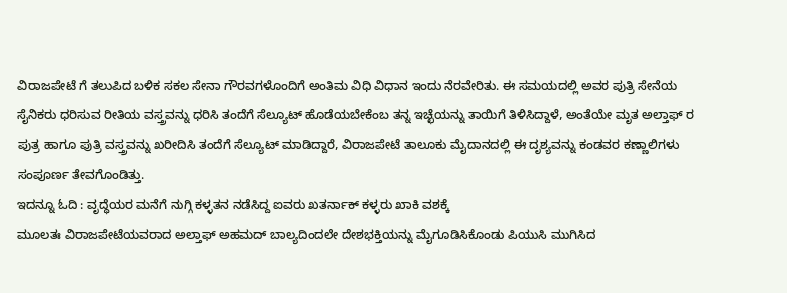ವಿರಾಜಪೇಟೆ ಗೆ ತಲುಪಿದ ಬಳಿಕ ಸಕಲ ಸೇನಾ ಗೌರವಗಳೊಂದಿಗೆ ಅಂತಿಮ ವಿಧಿ ವಿಧಾನ ಇಂದು ನೆರವೇರಿತು. ಈ ಸಮಯದಲ್ಲಿ ಅವರ ಪುತ್ರಿ ಸೇನೆಯ ಸೈನಿಕರು ಧರಿಸುವ ರೀತಿಯ ವಸ್ತ್ರವನ್ನು ಧರಿಸಿ ತಂದೆಗೆ ಸೆಲ್ಯೂಟ್ ಹೊಡೆಯಬೇಕೆಂಬ ತನ್ನ ಇಚ್ಛೆಯನ್ನು ತಾಯಿಗೆ ತಿಳಿಸಿದ್ದಾಳೆ, ಅಂತೆಯೇ ಮೃತ ಅಲ್ತಾಫ್ ರ ಪುತ್ರ ಹಾಗೂ ಪುತ್ರಿ ವಸ್ತ್ರವನ್ನು ಖರೀದಿಸಿ ತಂದೆಗೆ ಸೆಲ್ಯೂಟ್ ಮಾಡಿದ್ದಾರೆ, ವಿರಾಜಪೇಟೆ ತಾಲೂಕು ಮೈದಾನದಲ್ಲಿ ಈ ದೃಶ್ಯವನ್ನು ಕಂಡವರ ಕಣ್ಣಾಲಿಗಳು ಸಂಪೂರ್ಣ ತೇವಗೊಂಡಿತ್ತು.
ಇದನ್ನೂ ಓದಿ : ವೃದ್ಧೆಯರ ಮನೆಗೆ ನುಗ್ಗಿ ಕಳ್ಳತನ ನಡೆಸಿದ್ದ ಐವರು ಖತರ್ನಾಕ್ ಕಳ್ಳರು ಖಾಕಿ ವಶಕ್ಕೆ
ಮೂಲತಃ ವಿರಾಜಪೇಟೆಯವರಾದ ಅಲ್ತಾಫ್ ಅಹಮದ್ ಬಾಲ್ಯದಿಂದಲೇ ದೇಶಭಕ್ತಿಯನ್ನು ಮೈಗೂಡಿಸಿಕೊಂಡು ಪಿಯುಸಿ ಮುಗಿಸಿದ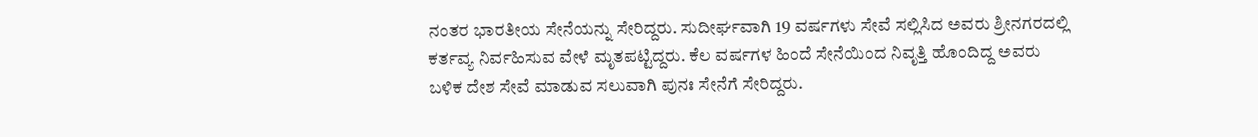ನಂತರ ಭಾರತೀಯ ಸೇನೆಯನ್ನು ಸೇರಿದ್ದರು. ಸುದೀರ್ಘವಾಗಿ 19 ವರ್ಷಗಳು ಸೇವೆ ಸಲ್ಲಿಸಿದ ಅವರು ಶ್ರೀನಗರದಲ್ಲಿ ಕರ್ತವ್ಯ ನಿರ್ವಹಿಸುವ ವೇಳೆ ಮೃತಪಟ್ಟಿದ್ದರು. ಕೆಲ ವರ್ಷಗಳ ಹಿಂದೆ ಸೇನೆಯಿಂದ ನಿವೃತ್ತಿ ಹೊಂದಿದ್ದ ಅವರು ಬಳಿಕ ದೇಶ ಸೇವೆ ಮಾಡುವ ಸಲುವಾಗಿ ಪುನಃ ಸೇನೆಗೆ ಸೇರಿದ್ದರು.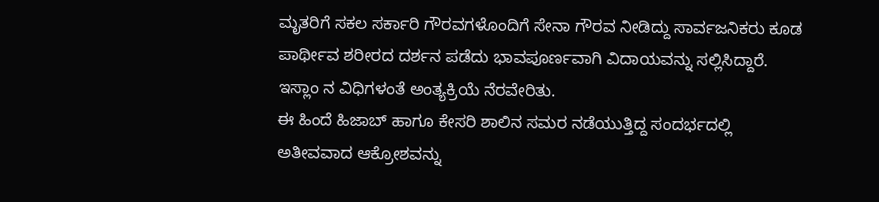ಮೃತರಿಗೆ ಸಕಲ ಸರ್ಕಾರಿ ಗೌರವಗಳೊಂದಿಗೆ ಸೇನಾ ಗೌರವ ನೀಡಿದ್ದು ಸಾರ್ವಜನಿಕರು ಕೂಡ ಪಾರ್ಥೀವ ಶರೀರದ ದರ್ಶನ ಪಡೆದು ಭಾವಪೂರ್ಣವಾಗಿ ವಿದಾಯವನ್ನು ಸಲ್ಲಿಸಿದ್ದಾರೆ. ಇಸ್ಲಾಂ ನ ವಿಧಿಗಳಂತೆ ಅಂತ್ಯಕ್ರಿಯೆ ನೆರವೇರಿತು.
ಈ ಹಿಂದೆ ಹಿಜಾಬ್ ಹಾಗೂ ಕೇಸರಿ ಶಾಲಿನ ಸಮರ ನಡೆಯುತ್ತಿದ್ದ ಸಂದರ್ಭದಲ್ಲಿ ಅತೀವವಾದ ಆಕ್ರೋಶವನ್ನು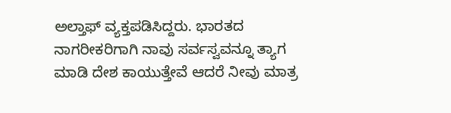ಅಲ್ತಾಫ್ ವ್ಯಕ್ತಪಡಿಸಿದ್ದರು. ಭಾರತದ ನಾಗರೀಕರಿಗಾಗಿ ನಾವು ಸರ್ವಸ್ವವನ್ನೂ ತ್ಯಾಗ ಮಾಡಿ ದೇಶ ಕಾಯುತ್ತೇವೆ ಆದರೆ ನೀವು ಮಾತ್ರ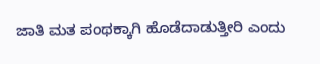ಜಾತಿ ಮತ ಪಂಥಕ್ಕಾಗಿ ಹೊಡೆದಾಡುತ್ತೀರಿ ಎಂದು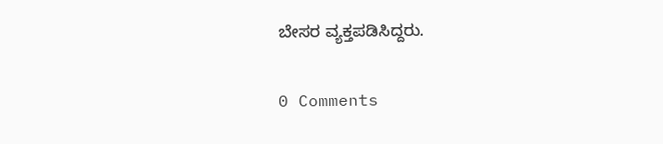ಬೇಸರ ವ್ಯಕ್ತಪಡಿಸಿದ್ದರು.

0 Comments